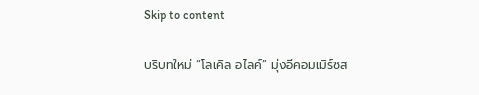Skip to content

บริบทใหม่ “โลเคิล อไลค์” มุ่งอีคอมเมิร์ซส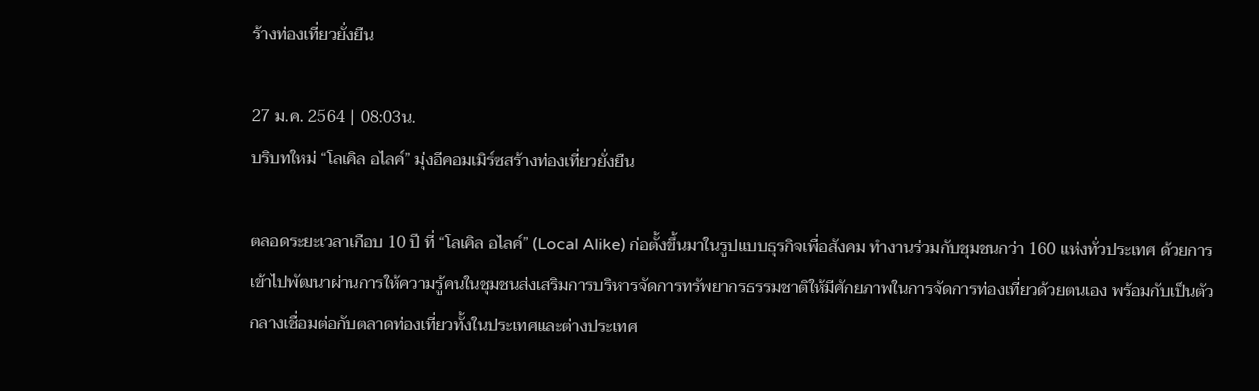ร้างท่องเที่ยวยั่งยืน

27 ม.ค. 2564 | 08:03น.
บริบทใหม่ “โลเคิล อไลค์” มุ่งอีคอมเมิร์ซสร้างท่องเที่ยวยั่งยืน

ตลอดระยะเวลาเกือบ 10 ปี ที่ “โลเคิล อไลค์” (Local Alike) ก่อตั้งขึ้นมาในรูปแบบธุรกิจเพื่อสังคม ทำงานร่วมกับชุมชนกว่า 160 แห่งทั่วประเทศ ด้วยการเข้าไปพัฒนาผ่านการให้ความรู้คนในชุมชนส่งเสริมการบริหารจัดการทรัพยากรธรรมชาติให้มีศักยภาพในการจัดการท่องเที่ยวด้วยตนเอง พร้อมกับเป็นตัวกลางเชื่อมต่อกับตลาดท่องเที่ยวทั้งในประเทศและต่างประเทศ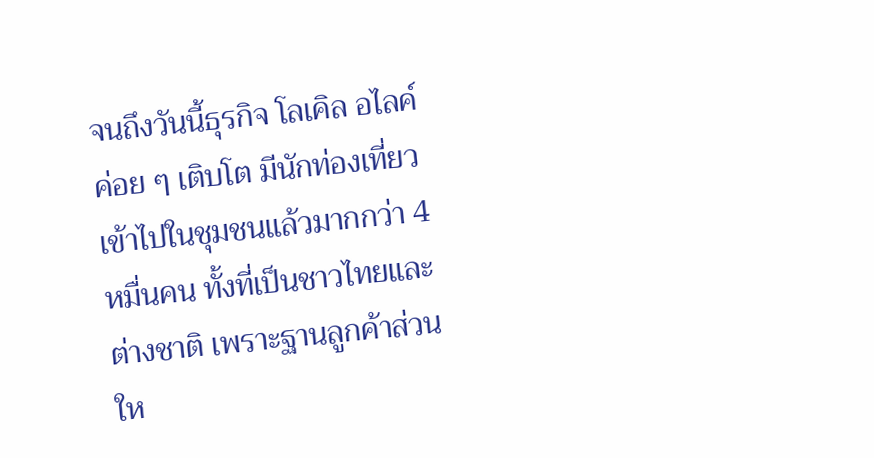จนถึงวันนี้ธุรกิจ โลเคิล อไลค์ ค่อย ๆ เติบโต มีนักท่องเที่ยวเข้าไปในชุมชนแล้วมากกว่า 4 หมื่นคน ทั้งที่เป็นชาวไทยและต่างชาติ เพราะฐานลูกค้าส่วนให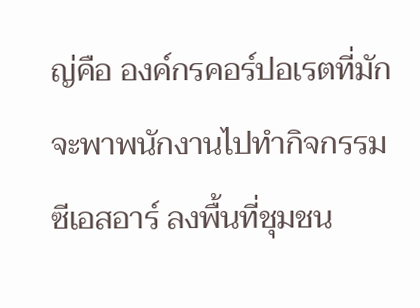ญ่คือ องค์กรคอร์ปอเรตที่มักจะพาพนักงานไปทำกิจกรรมซีเอสอาร์ ลงพื้นที่ชุมชน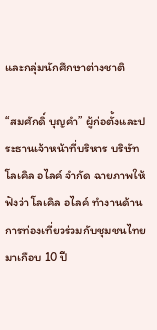และกลุ่มนักศึกษาต่างชาติ

“สมศักดิ์ บุญคำ” ผู้ก่อตั้งและประธานเจ้าหน้าที่บริหาร บริษัท โลเคิล อไลค์ จำกัด ฉายภาพให้ฟังว่า โลเคิล อไลค์ ทำงานด้านการท่องเที่ยวร่วมกับชุมชนไทยมาเกือบ 10 ปี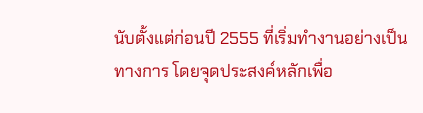นับตั้งแต่ก่อนปี 2555 ที่เริ่มทำงานอย่างเป็นทางการ โดยจุดประสงค์หลักเพื่อ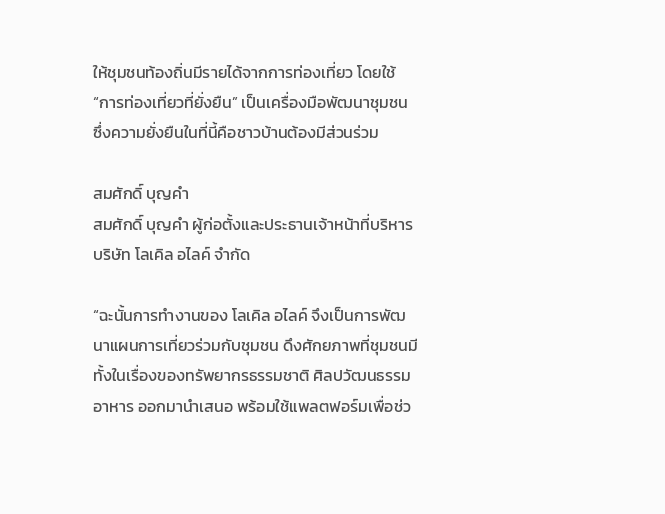ให้ชุมชนท้องถิ่นมีรายได้จากการท่องเที่ยว โดยใช้ “การท่องเที่ยวที่ยั่งยืน” เป็นเครื่องมือพัฒนาชุมชน ซึ่งความยั่งยืนในที่นี้คือชาวบ้านต้องมีส่วนร่วม

สมศักดิ์ บุญคำ
สมศักดิ์ บุญคำ ผู้ก่อตั้งและประธานเจ้าหน้าที่บริหาร บริษัท โลเคิล อไลค์ จำกัด

“ฉะนั้นการทำงานของ โลเคิล อไลค์ จึงเป็นการพัฒนาแผนการเที่ยวร่วมกับชุมชน ดึงศักยภาพที่ชุมชนมีทั้งในเรื่องของทรัพยากรธรรมชาติ ศิลปวัฒนธรรม อาหาร ออกมานำเสนอ พร้อมใช้แพลตฟอร์มเพื่อช่ว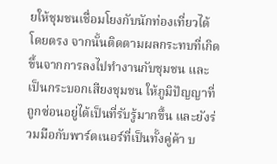ยให้ชุมชนเชื่อมโยงกับนักท่องเที่ยวได้โดยตรง จากนั้นติดตามผลกระทบที่เกิดขึ้นจากการลงไปทำงานกับชุมชน และเป็นกระบอกเสียงชุมชน ให้ภูมิปัญญาที่ถูกซ่อนอยู่ได้เป็นที่รับรู้มากขึ้น และยังร่วมมือกับพาร์ตเนอร์ที่เป็นทั้งคู่ค้า บ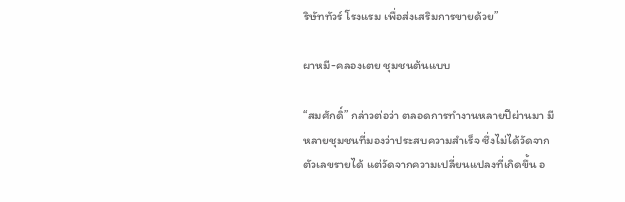ริษัททัวร์ โรงแรม เพื่อส่งเสริมการขายด้วย”

ผาหมี-คลองเตย ชุมชนต้นแบบ

“สมศักดิ์” กล่าวต่อว่า ตลอดการทำงานหลายปีผ่านมา มีหลายชุมชนที่มองว่าประสบความสำเร็จ ซึ่งไม่ได้วัดจากตัวเลขรายได้ แต่วัดจากความเปลี่ยนแปลงที่เกิดขึ้น อ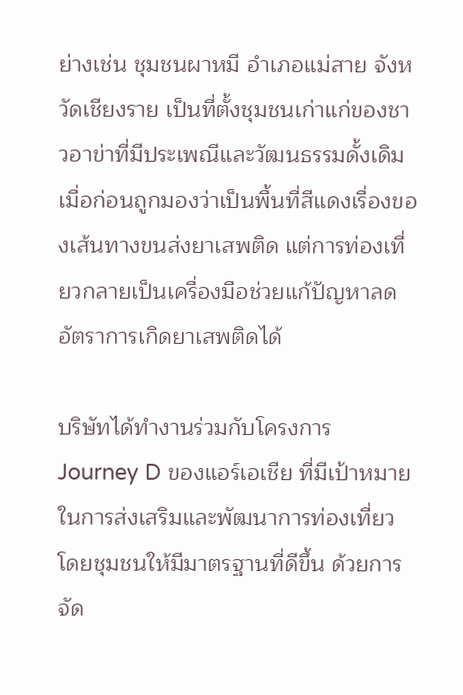ย่างเช่น ชุมชนผาหมี อำเภอแม่สาย จังหวัดเชียงราย เป็นที่ตั้งชุมชนเก่าแก่ของชาวอาข่าที่มีประเพณีและวัฒนธรรมดั้งเดิม เมื่อก่อนถูกมองว่าเป็นพื้นที่สีแดงเรื่องของเส้นทางขนส่งยาเสพติด แต่การท่องเที่ยวกลายเป็นเครื่องมือช่วยแก้ปัญหาลดอัตราการเกิดยาเสพติดได้

บริษัทได้ทำงานร่วมกับโครงการ Journey D ของแอร์เอเชีย ที่มีเป้าหมายในการส่งเสริมและพัฒนาการท่องเที่ยวโดยชุมชนให้มีมาตรฐานที่ดีขึ้น ด้วยการจัด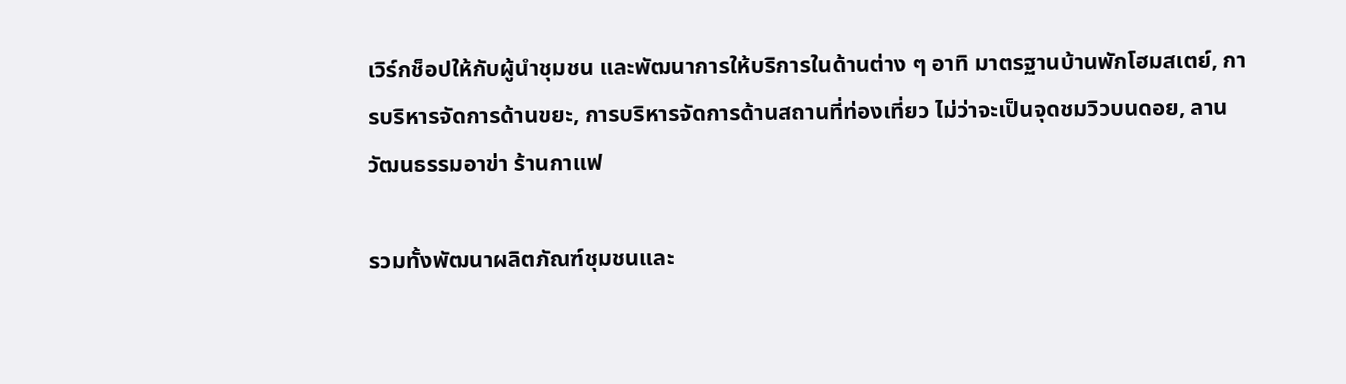เวิร์กช็อปให้กับผู้นำชุมชน และพัฒนาการให้บริการในด้านต่าง ๆ อาทิ มาตรฐานบ้านพักโฮมสเตย์, การบริหารจัดการด้านขยะ, การบริหารจัดการด้านสถานที่ท่องเที่ยว ไม่ว่าจะเป็นจุดชมวิวบนดอย, ลานวัฒนธรรมอาข่า ร้านกาแฟ

รวมทั้งพัฒนาผลิตภัณฑ์ชุมชนและ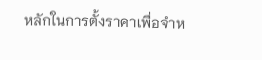หลักในการตั้งราคาเพื่อจำห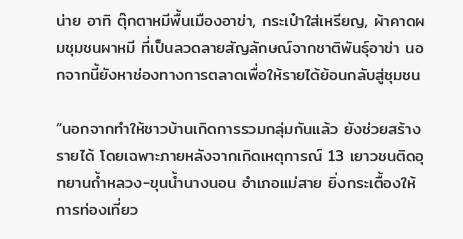น่าย อาทิ ตุ๊กตาหมีพื้นเมืองอาข่า, กระเป๋าใส่เหรียญ, ผ้าคาดผมชุมชนผาหมี ที่เป็นลวดลายสัญลักษณ์จากชาติพันธุ์อาข่า นอกจากนี้ยังหาช่องทางการตลาดเพื่อให้รายได้ย้อนกลับสู่ชุมชน

“นอกจากทำให้ชาวบ้านเกิดการรวมกลุ่มกันแล้ว ยังช่วยสร้างรายได้ โดยเฉพาะภายหลังจากเกิดเหตุการณ์ 13 เยาวชนติดอุทยานถ้ำหลวง-ขุนน้ำนางนอน อำเภอแม่สาย ยิ่งกระเตื้องให้การท่องเที่ยว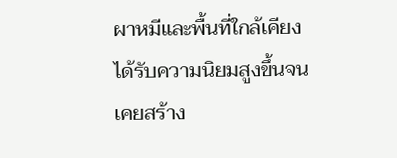ผาหมีและพื้นที่ใกล้เคียงได้รับความนิยมสูงขึ้นจนเคยสร้าง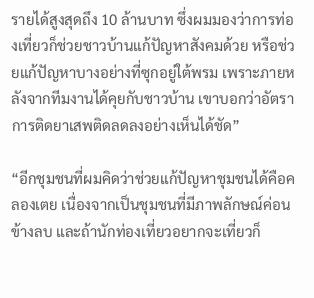รายได้สูงสุดถึง 10 ล้านบาท ซึ่งผมมองว่าการท่องเที่ยวก็ช่วยชาวบ้านแก้ปัญหาสังคมด้วย หรือช่วยแก้ปัญหาบางอย่างที่ซุกอยู่ใต้พรม เพราะภายหลังจากทีมงานได้คุยกับชาวบ้าน เขาบอกว่าอัตราการติดยาเสพติดลดลงอย่างเห็นได้ชัด”

“อีกชุมชนที่ผมคิดว่าช่วยแก้ปัญหาชุมชนได้คือคลองเตย เนื่องจากเป็นชุมชนที่มีภาพลักษณ์ค่อนข้างลบ และถ้านักท่องเที่ยวอยากจะเที่ยวก็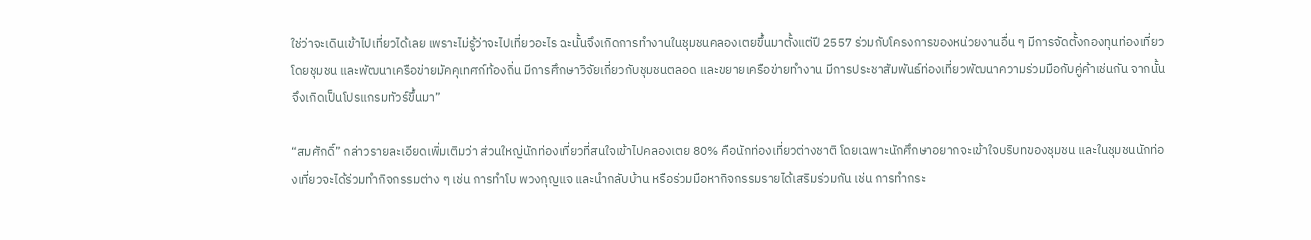ใช่ว่าจะเดินเข้าไปเที่ยวได้เลย เพราะไม่รู้ว่าจะไปเที่ยวอะไร ฉะนั้นจึงเกิดการทำงานในชุมชนคลองเตยขึ้นมาตั้งแต่ปี 2557 ร่วมกับโครงการของหน่วยงานอื่น ๆ มีการจัดตั้งกองทุนท่องเที่ยวโดยชุมชน และพัฒนาเครือข่ายมัคคุเทศก์ท้องถิ่น มีการศึกษาวิจัยเกี่ยวกับชุมชนตลอด และขยายเครือข่ายทำงาน มีการประชาสัมพันธ์ท่องเที่ยวพัฒนาความร่วมมือกับคู่ค้าเช่นกัน จากนั้นจึงเกิดเป็นโปรแกรมทัวร์ขึ้นมา”

“สมศักดิ์” กล่าวรายละเอียดเพิ่มเติมว่า ส่วนใหญ่นักท่องเที่ยวที่สนใจเข้าไปคลองเตย 80% คือนักท่องเที่ยวต่างชาติ โดยเฉพาะนักศึกษาอยากจะเข้าใจบริบทของชุมชน และในชุมชนนักท่องเที่ยวจะได้ร่วมทำกิจกรรมต่าง ๆ เช่น การทำโบ พวงกุญแจ และนำกลับบ้าน หรือร่วมมือหากิจกรรมรายได้เสริมร่วมกัน เช่น การทำกระ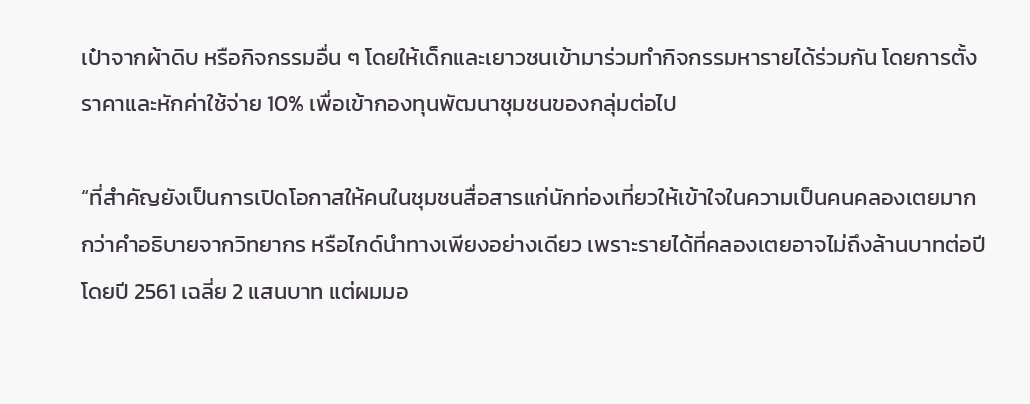เป๋าจากผ้าดิบ หรือกิจกรรมอื่น ๆ โดยให้เด็กและเยาวชนเข้ามาร่วมทำกิจกรรมหารายได้ร่วมกัน โดยการตั้งราคาและหักค่าใช้จ่าย 10% เพื่อเข้ากองทุนพัฒนาชุมชนของกลุ่มต่อไป

“ที่สำคัญยังเป็นการเปิดโอกาสให้คนในชุมชนสื่อสารแก่นักท่องเที่ยวให้เข้าใจในความเป็นคนคลองเตยมากกว่าคำอธิบายจากวิทยากร หรือไกด์นำทางเพียงอย่างเดียว เพราะรายได้ที่คลองเตยอาจไม่ถึงล้านบาทต่อปี โดยปี 2561 เฉลี่ย 2 แสนบาท แต่ผมมอ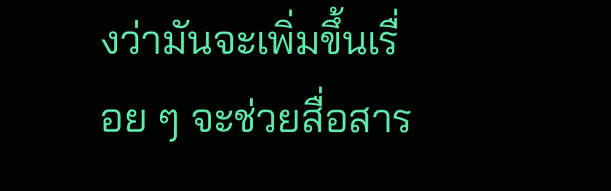งว่ามันจะเพิ่มขึ้นเรื่อย ๆ จะช่วยสื่อสาร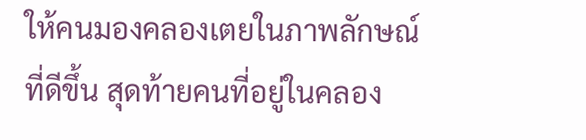ให้คนมองคลองเตยในภาพลักษณ์ที่ดีขึ้น สุดท้ายคนที่อยู่ในคลอง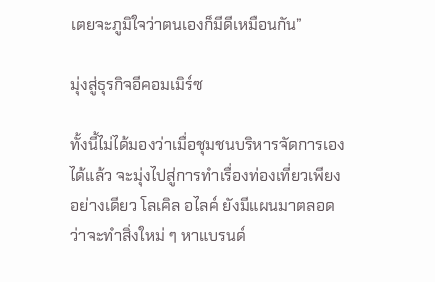เตยจะภูมิใจว่าตนเองก็มีดีเหมือนกัน”

มุ่งสู่ธุรกิจอีคอมเมิร์ซ

ทั้งนี้ไม่ได้มองว่าเมื่อชุมชนบริหารจัดการเองได้แล้ว จะมุ่งไปสู่การทำเรื่องท่องเที่ยวเพียงอย่างเดียว โลเคิล อไลค์ ยังมีแผนมาตลอดว่าจะทำสิ่งใหม่ ๆ หาแบรนด์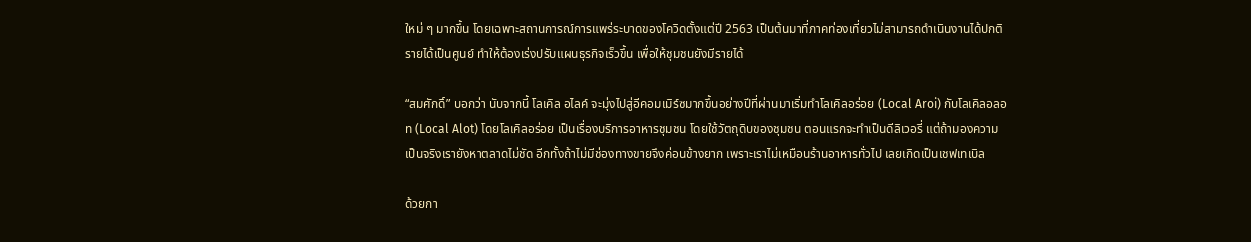ใหม่ ๆ มากขึ้น โดยเฉพาะสถานการณ์การแพร่ระบาดของโควิดตั้งแต่ปี 2563 เป็นต้นมาที่ภาคท่องเที่ยวไม่สามารถดำเนินงานได้ปกติ รายได้เป็นศูนย์ ทำให้ต้องเร่งปรับแผนธุรกิจเร็วขึ้น เพื่อให้ชุมชนยังมีรายได้

“สมศักดิ์” บอกว่า นับจากนี้ โลเคิล อไลค์ จะมุ่งไปสู่อีคอมเมิร์ซมากขึ้นอย่างปีที่ผ่านมาเริ่มทำโลเคิลอร่อย (Local Aroi) กับโลเคิลอลอท (Local Alot) โดยโลเคิลอร่อย เป็นเรื่องบริการอาหารชุมชน โดยใช้วัตถุดิบของชุมชน ตอนแรกจะทำเป็นดีลิเวอรี่ แต่ถ้ามองความเป็นจริงเรายังหาตลาดไม่ชัด อีกทั้งถ้าไม่มีช่องทางขายจึงค่อนข้างยาก เพราะเราไม่เหมือนร้านอาหารทั่วไป เลยเกิดเป็นเชฟเทเบิล

ด้วยกา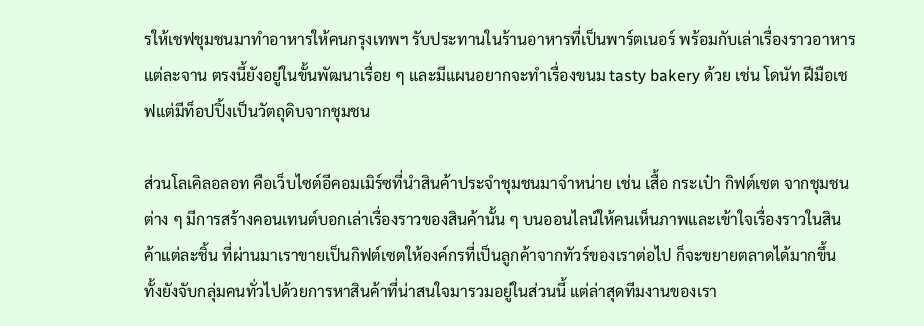รให้เชฟชุมชนมาทำอาหารให้คนกรุงเทพฯ รับประทานในร้านอาหารที่เป็นพาร์ตเนอร์ พร้อมกับเล่าเรื่องราวอาหารแต่ละจาน ตรงนี้ยังอยู่ในขั้นพัฒนาเรื่อย ๆ และมีแผนอยากจะทำเรื่องขนม tasty bakery ด้วย เช่น โดนัท ฝีมือเชฟแต่มีท็อปปิ้งเป็นวัตถุดิบจากชุมชน

ส่วนโลเคิลอลอท คือเว็บไซต์อีคอมเมิร์ซที่นำสินค้าประจำชุมชนมาจำหน่าย เช่น เสื้อ กระเป๋า กิฟต์เซต จากชุมชนต่าง ๆ มีการสร้างคอนเทนต์บอกเล่าเรื่องราวของสินค้านั้น ๆ บนออนไลน์ให้คนเห็นภาพและเข้าใจเรื่องราวในสินค้าแต่ละชิ้น ที่ผ่านมาเราขายเป็นกิฟต์เซตให้องค์กรที่เป็นลูกค้าจากทัวร์ของเราต่อไป ก็จะขยายตลาดได้มากขึ้น ทั้งยังจับกลุ่มคนทั่วไปด้วยการหาสินค้าที่น่าสนใจมารวมอยู่ในส่วนนี้ แต่ล่าสุดทีมงานของเรา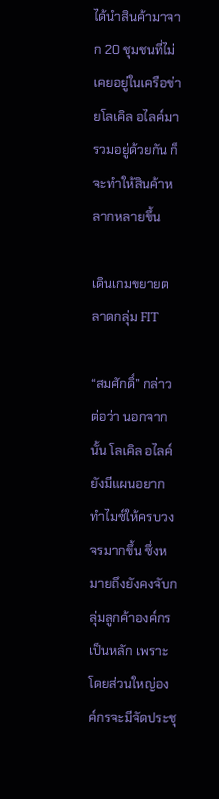ได้นำสินค้ามาจาก 20 ชุมชนที่ไม่เคยอยู่ในเครือข่ายโลเคิล อไลค์มารวมอยู่ด้วยกัน ก็จะทำให้สินค้าหลากหลายขึ้น

เดินเกมขยายตลาดกลุ่ม FIT

“สมศักดิ์” กล่าวต่อว่า นอกจากนั้น โลเคิล อไลค์ ยังมีแผนอยากทำไมซ์ให้ครบวงจรมากขึ้น ซึ่งหมายถึงยังคงจับกลุ่มลูกค้าองค์กรเป็นหลัก เพราะโดยส่วนใหญ่องค์กรจะมีจัดประชุ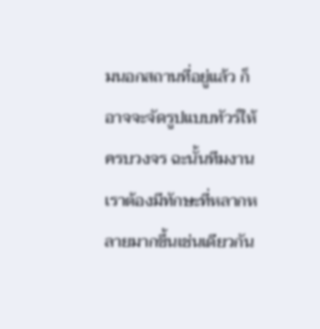มนอกสถานที่อยู่แล้ว ก็อาจจะจัดรูปแบบทัวร์ให้ครบวงจร ฉะนั้นทีมงานเราต้องมีทักษะที่หลากหลายมากขึ้นเช่นเดียวกัน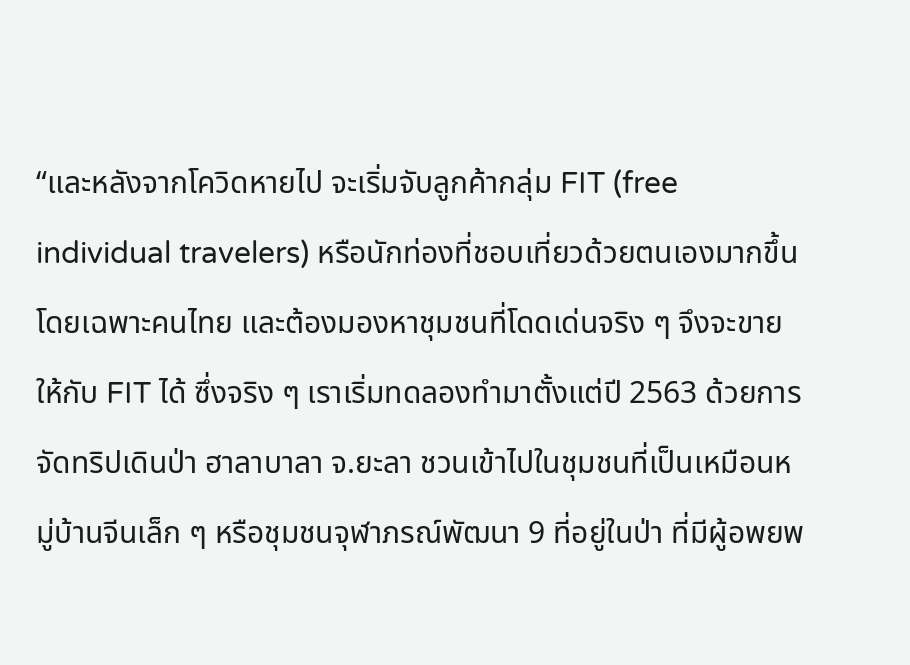“และหลังจากโควิดหายไป จะเริ่มจับลูกค้ากลุ่ม FIT (free individual travelers) หรือนักท่องที่ชอบเที่ยวด้วยตนเองมากขึ้น โดยเฉพาะคนไทย และต้องมองหาชุมชนที่โดดเด่นจริง ๆ จึงจะขายให้กับ FIT ได้ ซึ่งจริง ๆ เราเริ่มทดลองทำมาตั้งแต่ปี 2563 ด้วยการจัดทริปเดินป่า ฮาลาบาลา จ.ยะลา ชวนเข้าไปในชุมชนที่เป็นเหมือนหมู่บ้านจีนเล็ก ๆ หรือชุมชนจุฬาภรณ์พัฒนา 9 ที่อยู่ในป่า ที่มีผู้อพยพ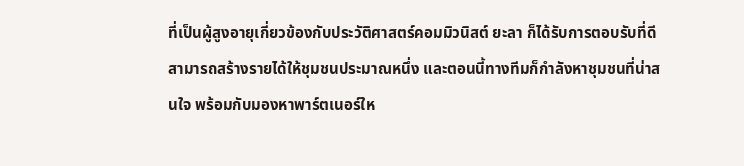ที่เป็นผู้สูงอายุเกี่ยวข้องกับประวัติศาสตร์คอมมิวนิสต์ ยะลา ก็ได้รับการตอบรับที่ดี สามารถสร้างรายได้ให้ชุมชนประมาณหนึ่ง และตอนนี้ทางทีมก็กำลังหาชุมชนที่น่าสนใจ พร้อมกับมองหาพาร์ตเนอร์ให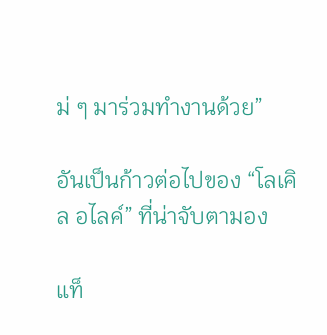ม่ ๆ มาร่วมทำงานด้วย”

อันเป็นก้าวต่อไปของ “โลเคิล อไลค์” ที่น่าจับตามอง

แท็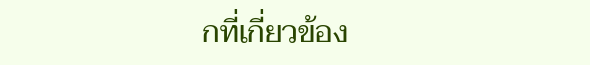กที่เกี่ยวข้อง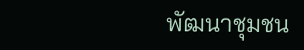พัฒนาชุมชน